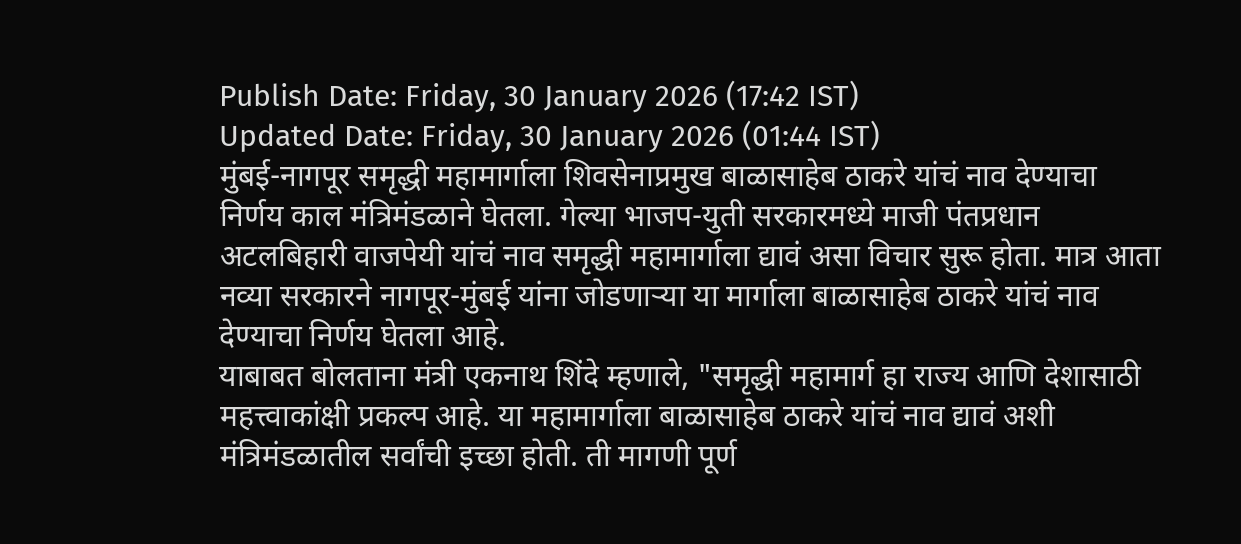Publish Date: Friday, 30 January 2026 (17:42 IST)
Updated Date: Friday, 30 January 2026 (01:44 IST)
मुंबई-नागपूर समृद्धी महामार्गाला शिवसेनाप्रमुख बाळासाहेब ठाकरे यांचं नाव देण्याचा निर्णय काल मंत्रिमंडळाने घेतला. गेल्या भाजप-युती सरकारमध्ये माजी पंतप्रधान अटलबिहारी वाजपेयी यांचं नाव समृद्धी महामार्गाला द्यावं असा विचार सुरू होता. मात्र आता नव्या सरकारने नागपूर-मुंबई यांना जोडणाऱ्या या मार्गाला बाळासाहेब ठाकरे यांचं नाव देण्याचा निर्णय घेतला आहे.
याबाबत बोलताना मंत्री एकनाथ शिंदे म्हणाले, "समृद्धी महामार्ग हा राज्य आणि देशासाठी महत्त्वाकांक्षी प्रकल्प आहे. या महामार्गाला बाळासाहेब ठाकरे यांचं नाव द्यावं अशी मंत्रिमंडळातील सर्वांची इच्छा होती. ती मागणी पूर्ण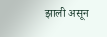झाली असून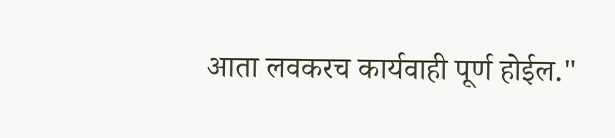आता लवकरच कार्यवाही पूर्ण होईल."